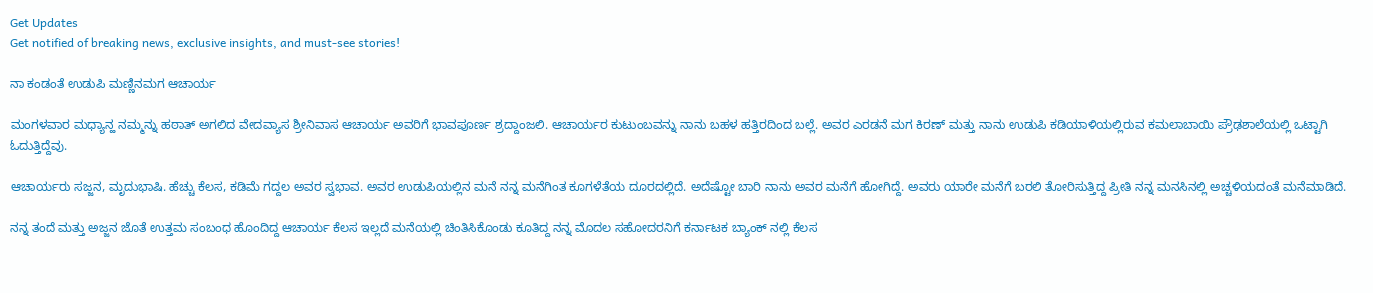Get Updates
Get notified of breaking news, exclusive insights, and must-see stories!

ನಾ ಕಂಡಂತೆ ಉಡುಪಿ ಮಣ್ಣಿನಮಗ ಆಚಾರ್ಯ

ಮಂಗಳವಾರ ಮಧ್ಯಾನ್ಹ ನಮ್ಮನ್ನು ಹಠಾತ್ ಅಗಲಿದ ವೇದವ್ಯಾಸ ಶ್ರೀನಿವಾಸ ಆಚಾರ್ಯ ಅವರಿಗೆ ಭಾವಪೂರ್ಣ ಶ್ರದ್ದಾಂಜಲಿ. ಆಚಾರ್ಯರ ಕುಟುಂಬವನ್ನು ನಾನು ಬಹಳ ಹತ್ತಿರದಿಂದ ಬಲ್ಲೆ. ಅವರ ಎರಡನೆ ಮಗ ಕಿರಣ್ ಮತ್ತು ನಾನು ಉಡುಪಿ ಕಡಿಯಾಳಿಯಲ್ಲಿರುವ ಕಮಲಾಬಾಯಿ ಪ್ರೌಢಶಾಲೆಯಲ್ಲಿ ಒಟ್ಟಾಗಿ ಓದುತ್ತಿದ್ದೆವು.

ಆಚಾರ್ಯರು ಸಜ್ಜನ, ಮೃದುಭಾಷಿ. ಹೆಚ್ಚು ಕೆಲಸ, ಕಡಿಮೆ ಗದ್ದಲ ಅವರ ಸ್ವಭಾವ. ಅವರ ಉಡುಪಿಯಲ್ಲಿನ ಮನೆ ನನ್ನ ಮನೆಗಿಂತ ಕೂಗಳೆತೆಯ ದೂರದಲ್ಲಿದೆ. ಅದೆಷ್ಟೋ ಬಾರಿ ನಾನು ಅವರ ಮನೆಗೆ ಹೋಗಿದ್ದೆ. ಅವರು ಯಾರೇ ಮನೆಗೆ ಬರಲಿ ತೋರಿಸುತ್ತಿದ್ದ ಪ್ರೀತಿ ನನ್ನ ಮನಸಿನಲ್ಲಿ ಅಚ್ಚಳಿಯದಂತೆ ಮನೆಮಾಡಿದೆ.

ನನ್ನ ತಂದೆ ಮತ್ತು ಅಜ್ಜನ ಜೊತೆ ಉತ್ತಮ ಸಂಬಂಧ ಹೊಂದಿದ್ದ ಆಚಾರ್ಯ ಕೆಲಸ ಇಲ್ಲದೆ ಮನೆಯಲ್ಲಿ ಚಿಂತಿಸಿಕೊಂಡು ಕೂತಿದ್ದ ನನ್ನ ಮೊದಲ ಸಹೋದರನಿಗೆ ಕರ್ನಾಟಕ ಬ್ಯಾಂಕ್ ನಲ್ಲಿ ಕೆಲಸ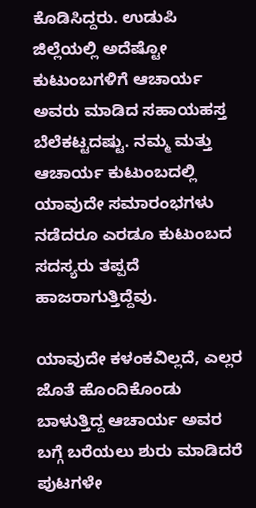ಕೊಡಿಸಿದ್ದರು. ಉಡುಪಿ ಜಿಲ್ಲೆಯಲ್ಲಿ ಅದೆಷ್ಟೋ ಕುಟುಂಬಗಳಿಗೆ ಆಚಾರ್ಯ ಅವರು ಮಾಡಿದ ಸಹಾಯಹಸ್ತ ಬೆಲೆಕಟ್ಟದಷ್ಟು. ನಮ್ಮ ಮತ್ತು ಆಚಾರ್ಯ ಕುಟುಂಬದಲ್ಲಿ ಯಾವುದೇ ಸಮಾರಂಭಗಳು ನಡೆದರೂ ಎರಡೂ ಕುಟುಂಬದ ಸದಸ್ಯರು ತಪ್ಪದೆ ಹಾಜರಾಗುತ್ತಿದ್ದೆವು.

ಯಾವುದೇ ಕಳಂಕವಿಲ್ಲದೆ, ಎಲ್ಲರ ಜೊತೆ ಹೊಂದಿಕೊಂಡು ಬಾಳುತ್ತಿದ್ದ ಆಚಾರ್ಯ ಅವರ ಬಗ್ಗೆ ಬರೆಯಲು ಶುರು ಮಾಡಿದರೆ ಪುಟಗಳೇ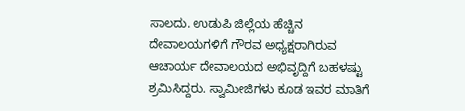ಸಾಲದು. ಉಡುಪಿ ಜಿಲ್ಲೆಯ ಹೆಚ್ಚಿನ ದೇವಾಲಯಗಳಿಗೆ ಗೌರವ ಅಧ್ಯಕ್ಷರಾಗಿರುವ ಆಚಾರ್ಯ ದೇವಾಲಯದ ಅಭಿವೃದ್ದಿಗೆ ಬಹಳಷ್ಟು ಶ್ರಮಿಸಿದ್ದರು. ಸ್ವಾಮೀಜಿಗಳು ಕೂಡ ಇವರ ಮಾತಿಗೆ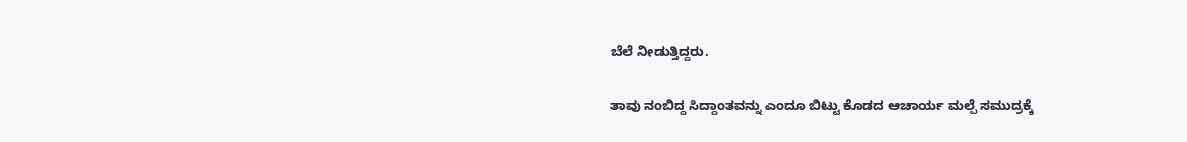ಬೆಲೆ ನೀಡುತ್ತಿದ್ದರು.

ತಾವು ನಂಬಿದ್ದ ಸಿದ್ದಾಂತವನ್ನು ಎಂದೂ ಬಿಟ್ಟು ಕೊಡದ ಆಚಾರ್ಯ ಮಲ್ಪೆ ಸಮುದ್ರಕ್ಕೆ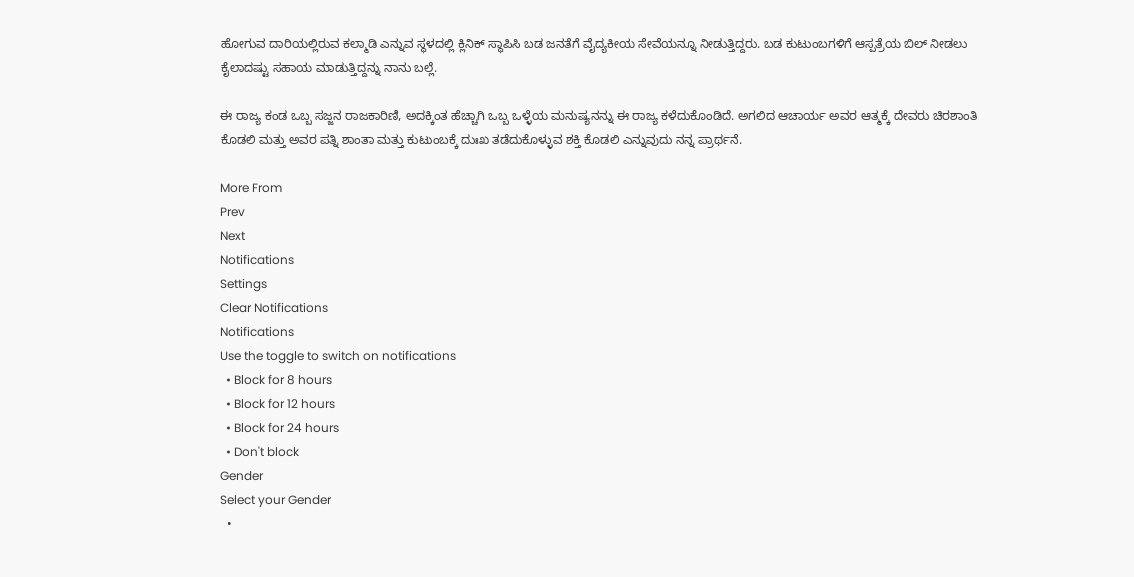ಹೋಗುವ ದಾರಿಯಲ್ಲಿರುವ ಕಲ್ಮಾಡಿ ಎನ್ನುವ ಸ್ಥಳದಲ್ಲಿ ಕ್ಲಿನಿಕ್ ಸ್ಥಾಪಿಸಿ ಬಡ ಜನತೆಗೆ ವೈದ್ಯಕೀಯ ಸೇವೆಯನ್ನೂ ನೀಡುತ್ತಿದ್ದರು. ಬಡ ಕುಟುಂಬಗಳಿಗೆ ಆಸ್ಪತ್ರೆಯ ಬಿಲ್ ನೀಡಲು ಕೈಲಾದಷ್ಟು ಸಹಾಯ ಮಾಡುತ್ತಿದ್ದನ್ನು ನಾನು ಬಲ್ಲೆ.

ಈ ರಾಜ್ಯ ಕಂಡ ಒಬ್ಬ ಸಜ್ಜನ ರಾಜಕಾರಿಣಿ, ಅದಕ್ಕಿಂತ ಹೆಚ್ಚಾಗಿ ಒಬ್ಬ ಒಳ್ಳೆಯ ಮನುಷ್ಯನನ್ನು ಈ ರಾಜ್ಯ ಕಳೆದುಕೊಂಡಿದೆ. ಅಗಲಿದ ಆಚಾರ್ಯ ಅವರ ಆತ್ಮಕ್ಕೆ ದೇವರು ಚಿರಶಾಂತಿ ಕೊಡಲಿ ಮತ್ತು ಅವರ ಪತ್ನಿ ಶಾಂತಾ ಮತ್ತು ಕುಟುಂಬಕ್ಕೆ ದುಃಖ ತಡೆದುಕೊಳ್ಳುವ ಶಕ್ತಿ ಕೊಡಲಿ ಎನ್ನುವುದು ನನ್ನ ಪ್ರಾರ್ಥನೆ.

More From
Prev
Next
Notifications
Settings
Clear Notifications
Notifications
Use the toggle to switch on notifications
  • Block for 8 hours
  • Block for 12 hours
  • Block for 24 hours
  • Don't block
Gender
Select your Gender
  •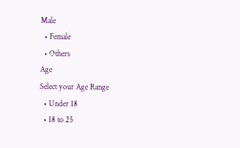Male
  • Female
  • Others
Age
Select your Age Range
  • Under 18
  • 18 to 25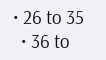• 26 to 35
  • 36 to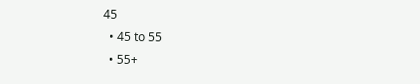45
  • 45 to 55
  • 55+